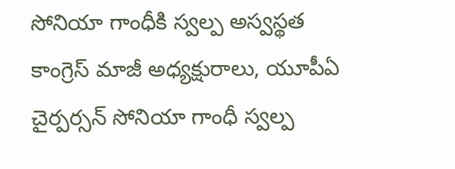సోనియా గాంధీకి స్వల్ప అస్వస్థత
కాంగ్రెస్ మాజీ అధ్యక్షురాలు, యూపీఏ చైర్పర్సన్ సోనియా గాంధీ స్వల్ప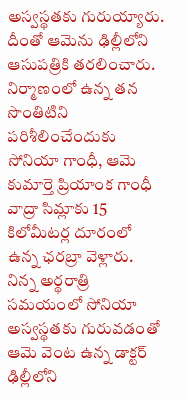అస్వస్థతకు గురుయ్యారు. దీంతో ఆమెను ఢిల్లీలోని ఆసుపత్రికి తరలించారు. నిర్మాణంలో ఉన్న తన సొంతిటిని పరిశీలించేందుకు సోనియా గాంధీ, ఆమె కుమార్తె ప్రియాంక గాంధీ వాద్రా సిమ్లాకు 15 కిలోమీటర్ల దూరంలో ఉన్న ఛరబ్రా వెళ్లారు. నిన్న అర్థరాత్రి సమయంలో సోనియా అస్వస్థతకు గురువడంతో ఆమె వెంట ఉన్న డాక్టర్ ఢిల్లీలోని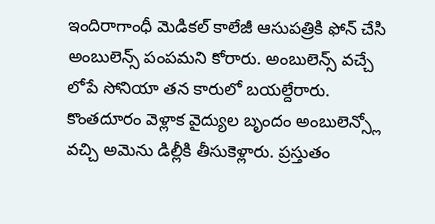ఇందిరాగాంధీ మెడికల్ కాలేజీ ఆసుపత్రికి ఫోన్ చేసి అంబులెన్స్ పంపమని కోరారు. అంబులెన్స్ వచ్చే లోపే సోనియా తన కారులో బయల్దేరారు. కొంతదూరం వెళ్లాక వైద్యుల బృందం అంబులెన్స్లో వచ్చి అమెను డిల్లీకి తీసుకెళ్లారు. ప్రస్తుతం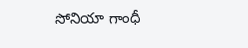సోనియా గాంధీ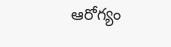ఆరోగ్యం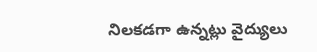నిలకడగా ఉన్నట్లు వైద్యులు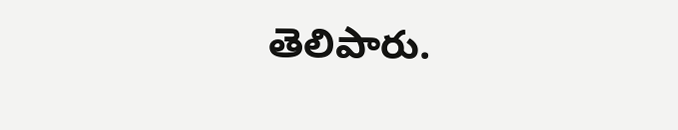తెలిపారు.